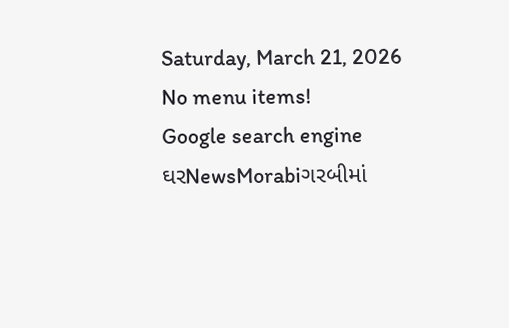Saturday, March 21, 2026
No menu items!
Google search engine
ઘરNewsMorabiગરબીમાં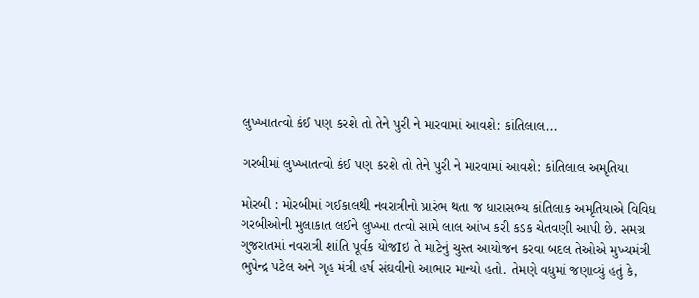લુખ્ખાતત્વો કંઈ પણ કરશે તો તેને પુરી ને મારવામાં આવશે: કાંતિલાલ...

ગરબીમાં લુખ્ખાતત્વો કંઈ પણ કરશે તો તેને પુરી ને મારવામાં આવશે: કાંતિલાલ અમૃતિયા

મોરબી : મોરબીમાં ગઈકાલથી નવરાત્રીનો પ્રારંભ થતા જ ધારાસભ્ય કાંતિલાક અમૃતિયાએ વિવિધ ગરબીઓની મુલાકાત લઈને લુખ્ખા તત્વો સામે લાલ આંખ કરી કડક ચેતવણી આપી છે. સમગ્ર ગુજરાતમાં નવરાત્રી શાંતિ પૂર્વક યોજIઇ તે માટેનું ચુસ્ત આયોજન કરવા બદલ તેઓએ મુખ્યમંત્રી ભુપેન્દ્ર પટેલ અને ગૃહ મંત્રી હર્ષ સંઘવીનો આભાર માન્યો હતો. તેમણે વધુમાં જણાવ્યું હતું કે,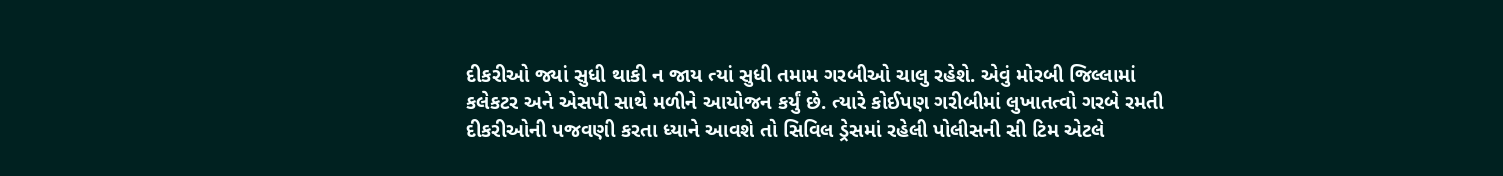દીકરીઓ જ્યાં સુધી થાકી ન જાય ત્યાં સુધી તમામ ગરબીઓ ચાલુ રહેશે. એવું મોરબી જિલ્લામાં કલેકટર અને એસપી સાથે મળીને આયોજન કર્યું છે. ત્યારે કોઈપણ ગરીબીમાં લુખાતત્વો ગરબે રમતી દીકરીઓની પજવણી કરતા ધ્યાને આવશે તો સિવિલ ડ્રેસમાં રહેલી પોલીસની સી ટિમ એટલે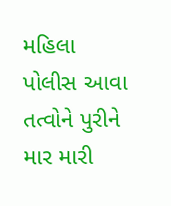મહિલા પોલીસ આવા તત્વોને પુરીને માર મારી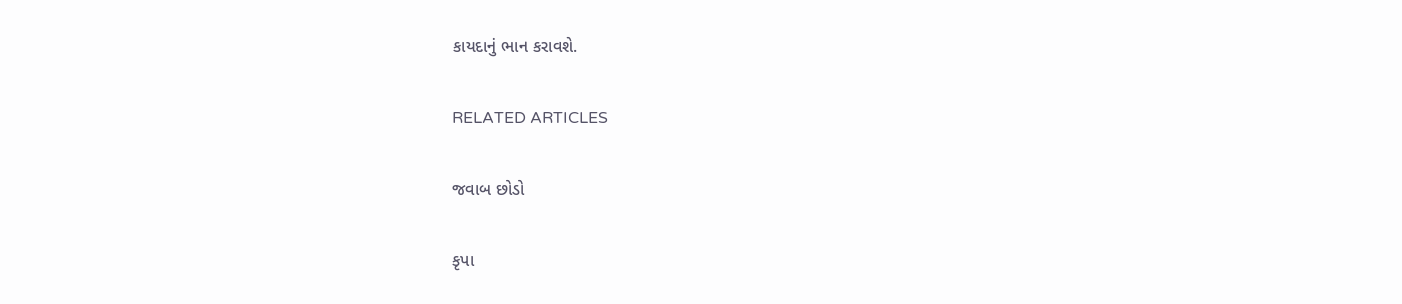કાયદાનું ભાન કરાવશે.

RELATED ARTICLES

જવાબ છોડો

કૃપા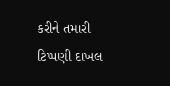કરીને તમારી ટિપ્પણી દાખલ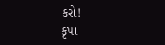કરો!
કૃપા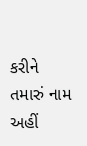કરીને તમારું નામ અહીં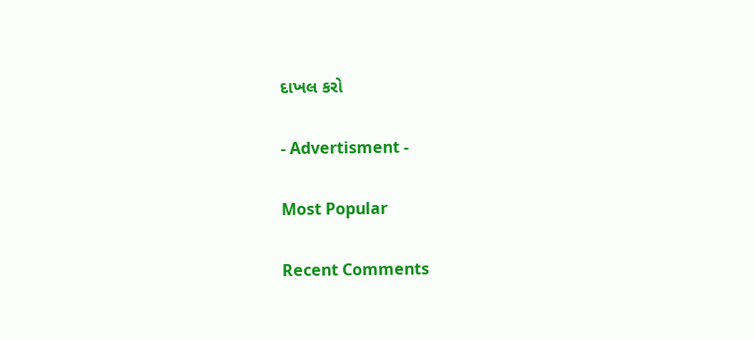દાખલ કરો

- Advertisment -

Most Popular

Recent Comments